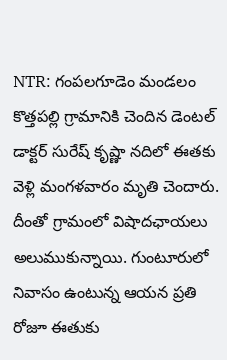NTR: గంపలగూడెం మండలం కొత్తపల్లి గ్రామానికి చెందిన డెంటల్ డాక్టర్ సురేష్ కృష్ణా నదిలో ఈతకు వెళ్లి మంగళవారం మృతి చెందారు. దీంతో గ్రామంలో విషాదఛాయలు అలుముకున్నాయి. గుంటూరులో నివాసం ఉంటున్న ఆయన ప్రతి రోజూ ఈతుకు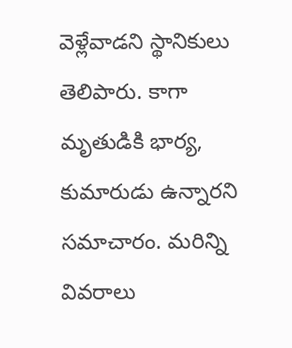వెళ్లేవాడని స్థానికులు తెలిపారు. కాగా మృతుడికి భార్య, కుమారుడు ఉన్నారని సమాచారం. మరిన్ని వివరాలు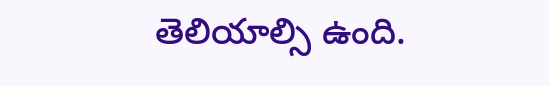తెలియాల్సి ఉంది.